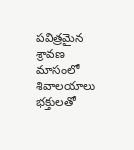పవిత్రమైన శ్రావణ మాసంలో శివాలయాలు భక్తులతో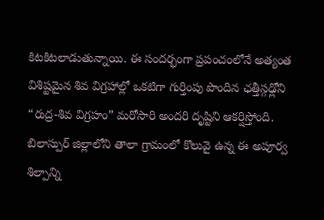కిటకిటలాడుతున్నాయి. ఈ సందర్భంగా ప్రపంచంలోనే అత్యంత విశిష్టమైన శివ విగ్రహాల్లో ఒకటిగా గుర్తింపు పొందిన ఛత్తీస్గఢ్లోని “రుద్ర-శివ విగ్రహం” మరోసారి అందరి దృష్టిని ఆకర్షిస్తోంది. బిలాస్పుర్ జిల్లాలోని తాలా గ్రామంలో కొలువై ఉన్న ఈ అపూర్వ శిల్పాన్ని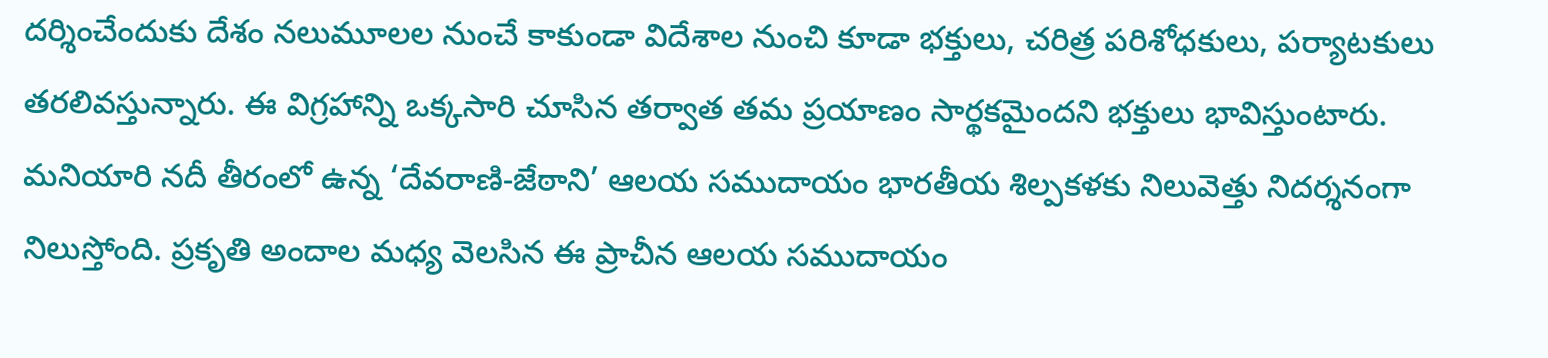దర్శించేందుకు దేశం నలుమూలల నుంచే కాకుండా విదేశాల నుంచి కూడా భక్తులు, చరిత్ర పరిశోధకులు, పర్యాటకులు తరలివస్తున్నారు. ఈ విగ్రహాన్ని ఒక్కసారి చూసిన తర్వాత తమ ప్రయాణం సార్థకమైందని భక్తులు భావిస్తుంటారు.
మనియారి నదీ తీరంలో ఉన్న ‘దేవరాణి-జేఠాని’ ఆలయ సముదాయం భారతీయ శిల్పకళకు నిలువెత్తు నిదర్శనంగా నిలుస్తోంది. ప్రకృతి అందాల మధ్య వెలసిన ఈ ప్రాచీన ఆలయ సముదాయం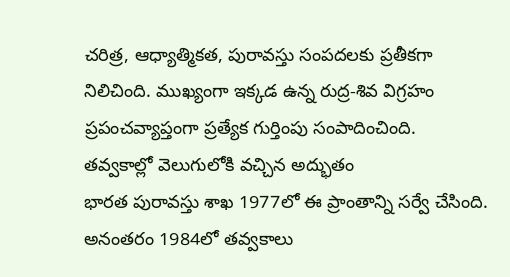చరిత్ర, ఆధ్యాత్మికత, పురావస్తు సంపదలకు ప్రతీకగా నిలిచింది. ముఖ్యంగా ఇక్కడ ఉన్న రుద్ర-శివ విగ్రహం ప్రపంచవ్యాప్తంగా ప్రత్యేక గుర్తింపు సంపాదించింది.
తవ్వకాల్లో వెలుగులోకి వచ్చిన అద్భుతం
భారత పురావస్తు శాఖ 1977లో ఈ ప్రాంతాన్ని సర్వే చేసింది. అనంతరం 1984లో తవ్వకాలు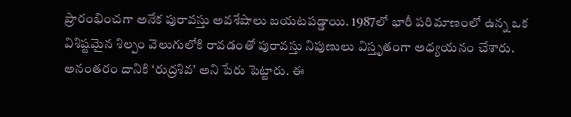ప్రారంభించగా అనేక పురావస్తు అవశేషాలు బయటపడ్డాయి. 1987లో భారీ పరిమాణంలో ఉన్న ఒక విశిష్టమైన శిల్పం వెలుగులోకి రావడంతో పురావస్తు నిపుణులు విస్తృతంగా అధ్యయనం చేశారు. అనంతరం దానికి ‘రుద్రశివ’ అని పేరు పెట్టారు. ఈ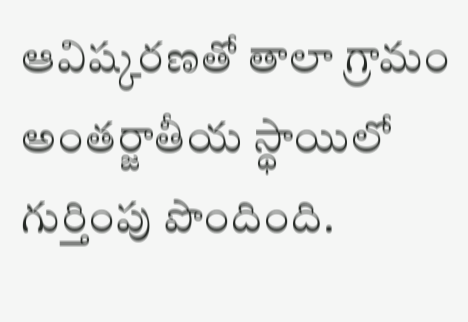ఆవిష్కరణతో తాలా గ్రామం అంతర్జాతీయ స్థాయిలో గుర్తింపు పొందింది.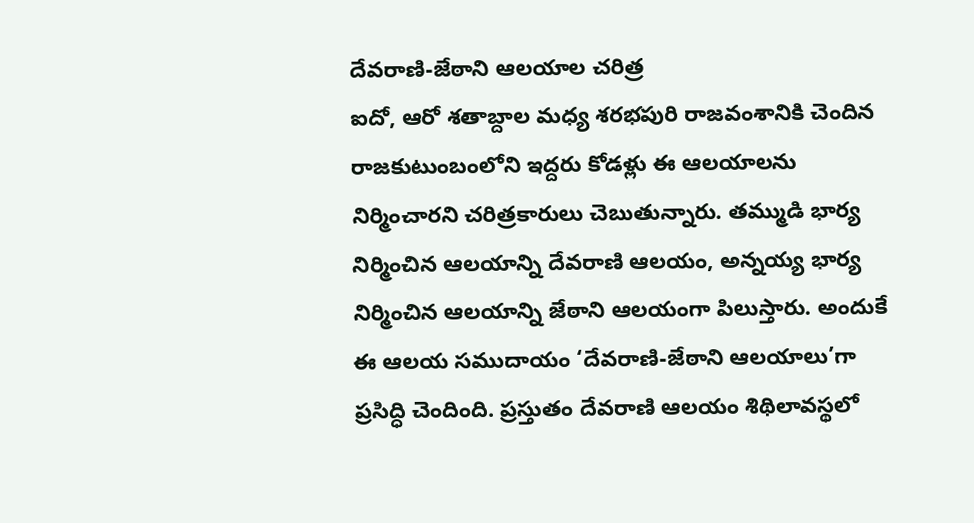దేవరాణి-జేఠాని ఆలయాల చరిత్ర
ఐదో, ఆరో శతాబ్దాల మధ్య శరభపురి రాజవంశానికి చెందిన రాజకుటుంబంలోని ఇద్దరు కోడళ్లు ఈ ఆలయాలను నిర్మించారని చరిత్రకారులు చెబుతున్నారు. తమ్ముడి భార్య నిర్మించిన ఆలయాన్ని దేవరాణి ఆలయం, అన్నయ్య భార్య నిర్మించిన ఆలయాన్ని జేఠాని ఆలయంగా పిలుస్తారు. అందుకే ఈ ఆలయ సముదాయం ‘దేవరాణి-జేఠాని ఆలయాలు’గా ప్రసిద్ధి చెందింది. ప్రస్తుతం దేవరాణి ఆలయం శిథిలావస్థలో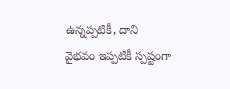ఉన్నప్పటికీ, దాని వైభవం ఇప్పటికీ స్పష్టంగా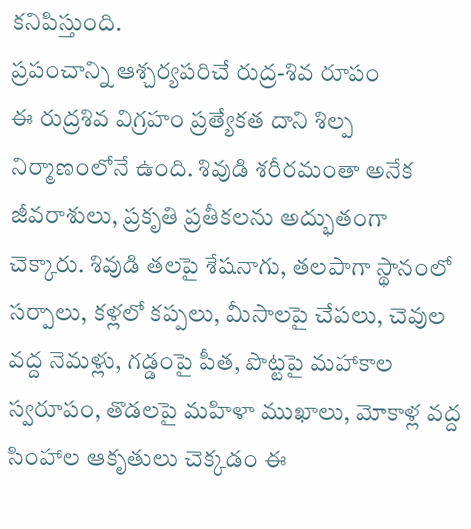కనిపిస్తుంది.
ప్రపంచాన్ని ఆశ్చర్యపరిచే రుద్ర-శివ రూపం
ఈ రుద్రశివ విగ్రహం ప్రత్యేకత దాని శిల్ప నిర్మాణంలోనే ఉంది. శివుడి శరీరమంతా అనేక జీవరాశులు, ప్రకృతి ప్రతీకలను అద్భుతంగా చెక్కారు. శివుడి తలపై శేషనాగు, తలపాగా స్థానంలో సర్పాలు, కళ్లలో కప్పలు, మీసాలపై చేపలు, చెవుల వద్ద నెమళ్లు, గడ్డంపై పీత, పొట్టపై మహాకాల స్వరూపం, తొడలపై మహిళా ముఖాలు, మోకాళ్ల వద్ద సింహాల ఆకృతులు చెక్కడం ఈ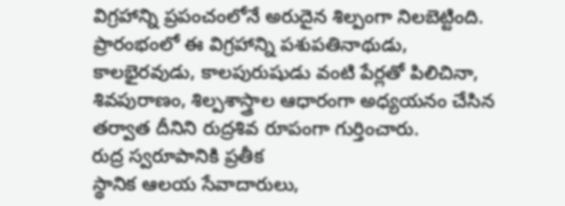విగ్రహాన్ని ప్రపంచంలోనే అరుదైన శిల్పంగా నిలబెట్టింది. ప్రారంభంలో ఈ విగ్రహాన్ని పశుపతినాథుడు, కాలభైరవుడు, కాలపురుషుడు వంటి పేర్లతో పిలిచినా, శివపురాణం, శిల్పశాస్త్రాల ఆధారంగా అధ్యయనం చేసిన తర్వాత దీనిని రుద్రశివ రూపంగా గుర్తించారు.
రుద్ర స్వరూపానికి ప్రతీక
స్థానిక ఆలయ సేవాదారులు,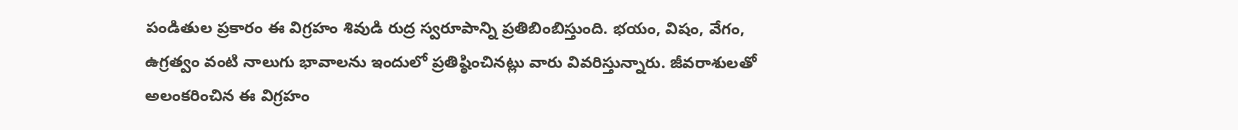పండితుల ప్రకారం ఈ విగ్రహం శివుడి రుద్ర స్వరూపాన్ని ప్రతిబింబిస్తుంది. భయం, విషం, వేగం, ఉగ్రత్వం వంటి నాలుగు భావాలను ఇందులో ప్రతిష్ఠించినట్లు వారు వివరిస్తున్నారు. జీవరాశులతో అలంకరించిన ఈ విగ్రహం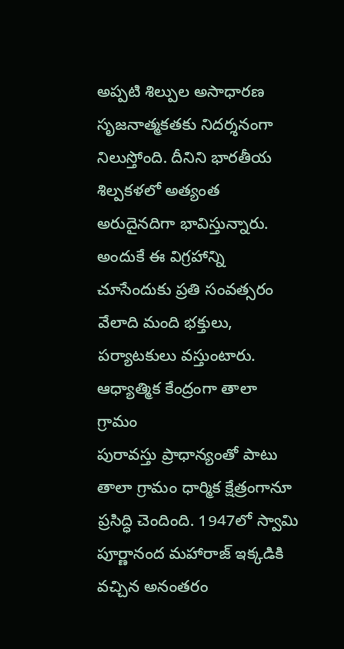అప్పటి శిల్పుల అసాధారణ సృజనాత్మకతకు నిదర్శనంగా నిలుస్తోంది. దీనిని భారతీయ శిల్పకళలో అత్యంత అరుదైనదిగా భావిస్తున్నారు. అందుకే ఈ విగ్రహాన్ని చూసేందుకు ప్రతి సంవత్సరం వేలాది మంది భక్తులు, పర్యాటకులు వస్తుంటారు.
ఆధ్యాత్మిక కేంద్రంగా తాలా గ్రామం
పురావస్తు ప్రాధాన్యంతో పాటు తాలా గ్రామం ధార్మిక క్షేత్రంగానూ ప్రసిద్ధి చెందింది. 1947లో స్వామి పూర్ణానంద మహారాజ్ ఇక్కడికి వచ్చిన అనంతరం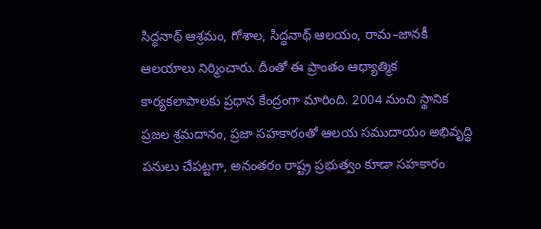సిద్ధనాథ్ ఆశ్రమం, గోశాల, సిద్ధనాథ్ ఆలయం, రామ–జానకీ ఆలయాలు నిర్మించారు. దీంతో ఈ ప్రాంతం ఆధ్యాత్మిక కార్యకలాపాలకు ప్రధాన కేంద్రంగా మారింది. 2004 నుంచి స్థానిక ప్రజల శ్రమదానం, ప్రజా సహకారంతో ఆలయ సముదాయం అభివృద్ధి పనులు చేపట్టగా, అనంతరం రాష్ట్ర ప్రభుత్వం కూడా సహకారం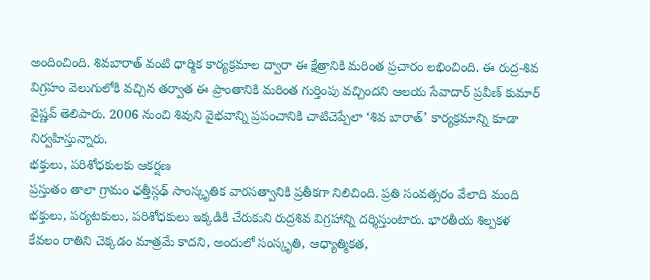అందించింది. శివబారాత్ వంటి ధార్మిక కార్యక్రమాల ద్వారా ఈ క్షేత్రానికి మరింత ప్రచారం లభించింది. ఈ రుద్ర-శివ విగ్రహం వెలుగులోకి వచ్చిన తర్వాత ఈ ప్రాంతానికి మరింత గుర్తింపు వచ్చిందని ఆలయ సేవాదార్ ప్రవీణ్ కుమార్ వైష్ణవ్ తెలిపారు. 2006 నుంచి శివుని వైభవాన్ని ప్రపంచానికి చాటిచెప్పేలా ‘శివ బారాత్’ కార్యక్రమాన్ని కూడా నిర్వహిస్తున్నారు.
భక్తులు, పరిశోధకులకు ఆకర్షణ
ప్రస్తుతం తాలా గ్రామం ఛత్తీస్గఢ్ సాంస్కృతిక వారసత్వానికి ప్రతీకగా నిలిచింది. ప్రతి సంవత్సరం వేలాది మంది భక్తులు, పర్యటకులు, పరిశోధకులు ఇక్కడికి చేరుకుని రుద్రశివ విగ్రహాన్ని దర్శిస్తుంటారు. భారతీయ శిల్పకళ కేవలం రాతిని చెక్కడం మాత్రమే కాదని, అందులో సంస్కృతి, ఆధ్యాత్మికత,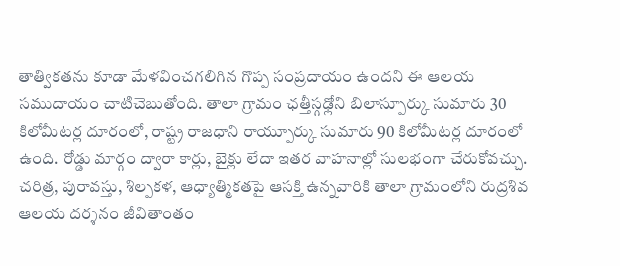తాత్వికతను కూడా మేళవించగలిగిన గొప్ప సంప్రదాయం ఉందని ఈ ఆలయ సముదాయం చాటిచెబుతోంది. తాలా గ్రామం ఛత్తీస్గఢ్లోని బిలాస్పూర్కు సుమారు 30 కిలోమీటర్ల దూరంలో, రాష్ట్ర రాజధాని రాయ్పూర్కు సుమారు 90 కిలోమీటర్ల దూరంలో ఉంది. రోడ్డు మార్గం ద్వారా కార్లు, బైక్లు లేదా ఇతర వాహనాల్లో సులభంగా చేరుకోవచ్చు. చరిత్ర, పురావస్తు, శిల్పకళ, ఆధ్యాత్మికతపై ఆసక్తి ఉన్నవారికి తాలా గ్రామంలోని రుద్రశివ ఆలయ దర్శనం జీవితాంతం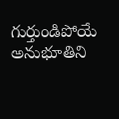గుర్తుండిపోయే అనుభూతిని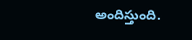అందిస్తుంది.